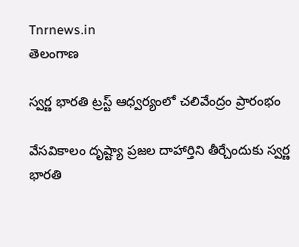Tnrnews.in
తెలంగాణ

స్వర్ణ భారతి ట్రస్ట్ ఆధ్వర్యంలో చలివేంద్రం ప్రారంభం

వేసవికాలం దృష్ట్యా ప్రజల దాహార్తిని తీర్చేందుకు స్వర్ణ భారతి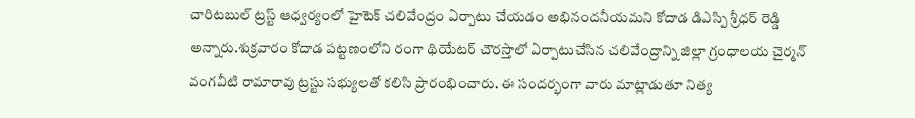చారిటబుల్ ట్రస్ట్ ఆధ్వర్యంలో హైటెక్ చలివేంద్రం ఏర్పాటు చేయడం అభినందనీయమని కోదాడ డిఎస్పి శ్రీధర్ రెడ్డి అన్నారు.శుక్రవారం కోదాడ పట్టణంలోని రంగా థియేటర్ చౌరస్తాలో ఏర్పాటుచేసిన చలివేంద్రాన్ని జిల్లా గ్రంధాలయ చైర్మన్ వంగవీటి రామారావు ట్రస్టు సభ్యులతో కలిసి ప్రారంభించారు. ఈ సందర్భంగా వారు మాట్లాడుతూ నిత్య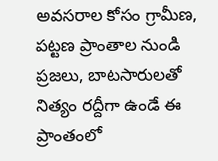అవసరాల కోసం గ్రామీణ, పట్టణ ప్రాంతాల నుండి ప్రజలు, బాటసారులతో నిత్యం రద్దీగా ఉండే ఈ ప్రాంతంలో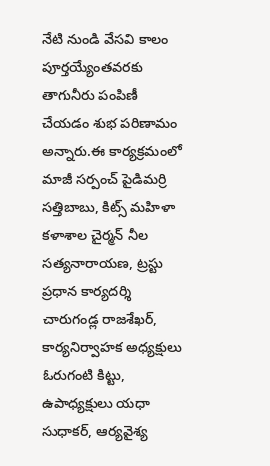నేటి నుండి వేసవి కాలం పూర్తయ్యేంతవరకు తాగునీరు పంపిణీ చేయడం శుభ పరిణామం అన్నారు.ఈ కార్యక్రమంలో మాజీ సర్పంచ్ పైడిమర్రి సత్తిబాబు, కిట్స్ మహిళా కళాశాల చైర్మన్ నీల సత్యనారాయణ, ట్రస్టు ప్రధాన కార్యదర్శి చారుగండ్ల రాజశేఖర్, కార్యనిర్వాహక అధ్యక్షులు ఓరుగంటి కిట్టు, ఉపాధ్యక్షులు యధా సుధాకర్, ఆర్యవైశ్య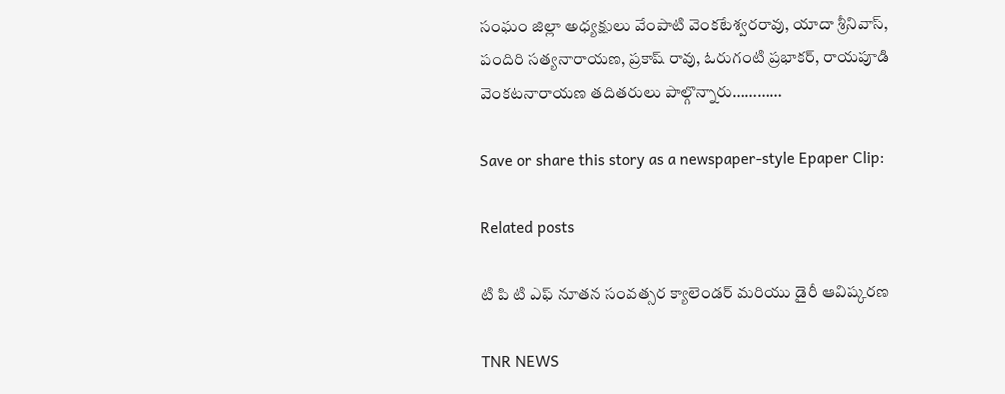సంఘం జిల్లా అధ్యక్షులు వేంపాటి వెంకటేశ్వరరావు, యాదా శ్రీనివాస్, పందిరి సత్యనారాయణ, ప్రకాష్ రావు, ఓరుగంటి ప్రభాకర్, రాయపూడి వెంకటనారాయణ తదితరులు పాల్గొన్నారు…………

Save or share this story as a newspaper-style Epaper Clip:

Related posts

టి పి టి ఎఫ్ నూతన సంవత్సర క్యాలెండర్ మరియు డైరీ ఆవిష్కరణ

TNR NEWS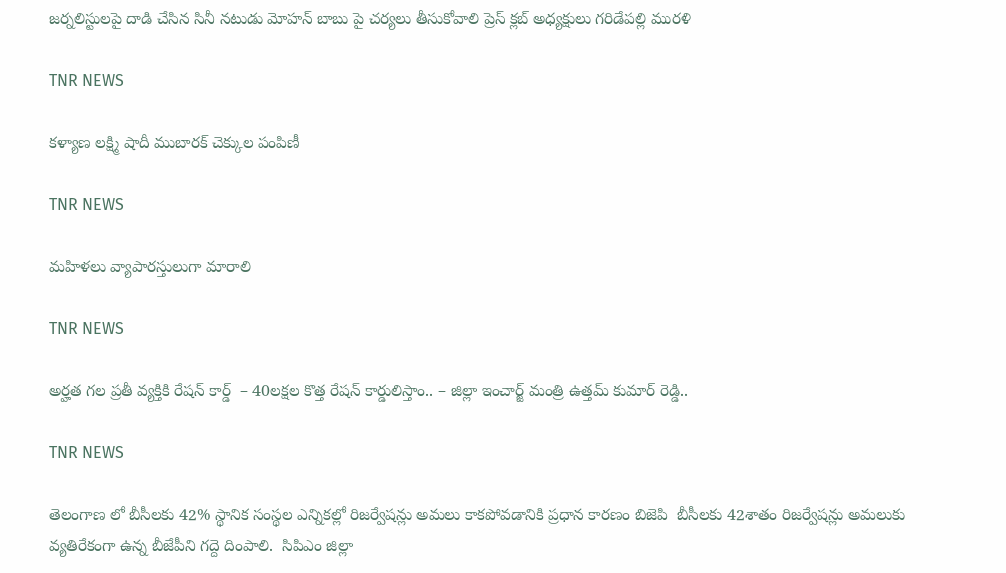జర్నలిస్టులపై దాడి చేసిన సినీ నటుడు మోహన్ బాబు పై చర్యలు తీసుకోవాలి ప్రెస్ క్లబ్ అధ్యక్షులు గరిడేపల్లి మురళి

TNR NEWS

కళ్యాణ లక్ష్మి షాదీ ముబారక్ చెక్కుల పంపిణీ

TNR NEWS

మహిళలు వ్యాపారస్తులుగా మారాలి

TNR NEWS

అర్హత గల ప్రతీ వ్యక్తికి రేషన్ కార్డ్  – 40లక్షల కొత్త రేషన్ కార్డులిస్తాం.. – జిల్లా ఇంచార్జ్ మంత్రి ఉత్తమ్ కుమార్ రెడ్డి..

TNR NEWS

తెలంగాణ లో బీసీలకు 42% స్థానిక సంస్థల ఎన్నికల్లో రిజర్వేషన్లు అమలు కాకపోవడానికి ప్రధాన కారణం బిజెపి  బీసీలకు 42శాతం రిజర్వేషన్లు అమలుకు వ్యతిరేకంగా ఉన్న బీజేపీని గద్దె దింపాలి.  సిపిఎం జిల్లా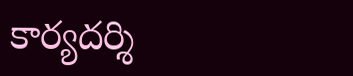కార్యదర్శి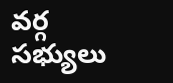వర్గ సభ్యులు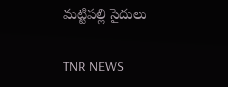మట్టిపల్లి సైదులు

TNR NEWS